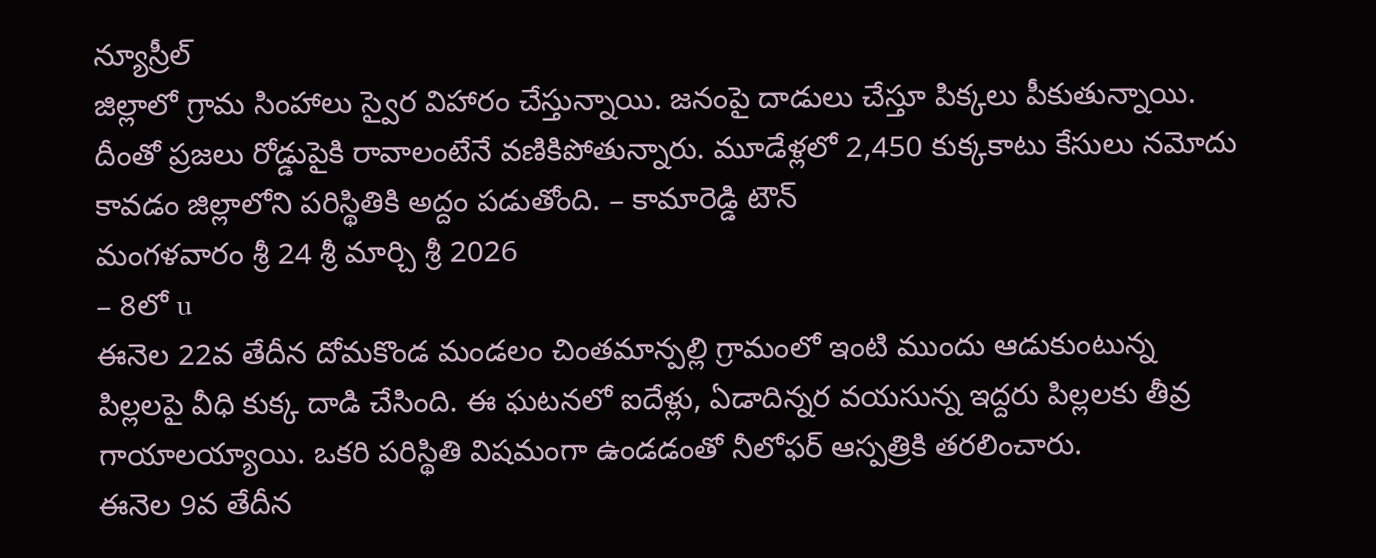న్యూస్రీల్
జిల్లాలో గ్రామ సింహాలు స్వైర విహారం చేస్తున్నాయి. జనంపై దాడులు చేస్తూ పిక్కలు పీకుతున్నాయి. దీంతో ప్రజలు రోడ్డుపైకి రావాలంటేనే వణికిపోతున్నారు. మూడేళ్లలో 2,450 కుక్కకాటు కేసులు నమోదు కావడం జిల్లాలోని పరిస్థితికి అద్దం పడుతోంది. – కామారెడ్డి టౌన్
మంగళవారం శ్రీ 24 శ్రీ మార్చి శ్రీ 2026
– 8లో u
ఈనెల 22వ తేదీన దోమకొండ మండలం చింతమాన్పల్లి గ్రామంలో ఇంటి ముందు ఆడుకుంటున్న పిల్లలపై వీధి కుక్క దాడి చేసింది. ఈ ఘటనలో ఐదేళ్లు, ఏడాదిన్నర వయసున్న ఇద్దరు పిల్లలకు తీవ్ర గాయాలయ్యాయి. ఒకరి పరిస్థితి విషమంగా ఉండడంతో నీలోఫర్ ఆస్పత్రికి తరలించారు.
ఈనెల 9వ తేదీన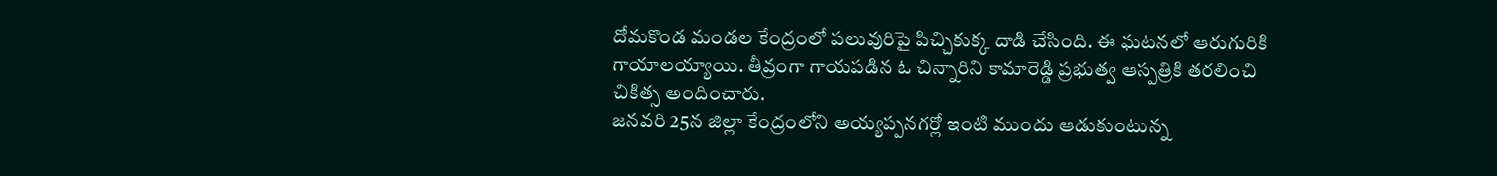దోమకొండ మండల కేంద్రంలో పలువురిపై పిచ్చికుక్క దాడి చేసింది. ఈ ఘటనలో ఆరుగురికి గాయాలయ్యాయి. తీవ్రంగా గాయపడిన ఓ చిన్నారిని కామారెడ్డి ప్రభుత్వ ఆస్పత్రికి తరలించి చికిత్స అందించారు.
జనవరి 25న జిల్లా కేంద్రంలోని అయ్యప్పనగర్లో ఇంటి ముందు ఆడుకుంటున్న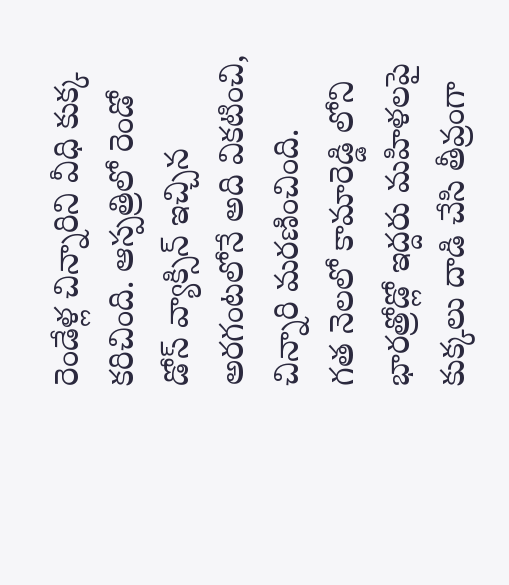రెండేళ్ల చిన్నారిని వీధి కుక్క కరిచింది. ఆస్పత్రిలో రెండో డోస్ వ్యాక్సిన్ ఇచ్చిన అరగంటలోనే అది వికటించి, చిన్నారి మరణించింది.
గత నెలలో కామారెడ్డి లోని భారత్రోడ్లో ఇద్దరు మహిళలపై కుక్కలు దాడి చేసి తీవ్రంగా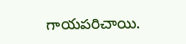గాయపరిచాయి.